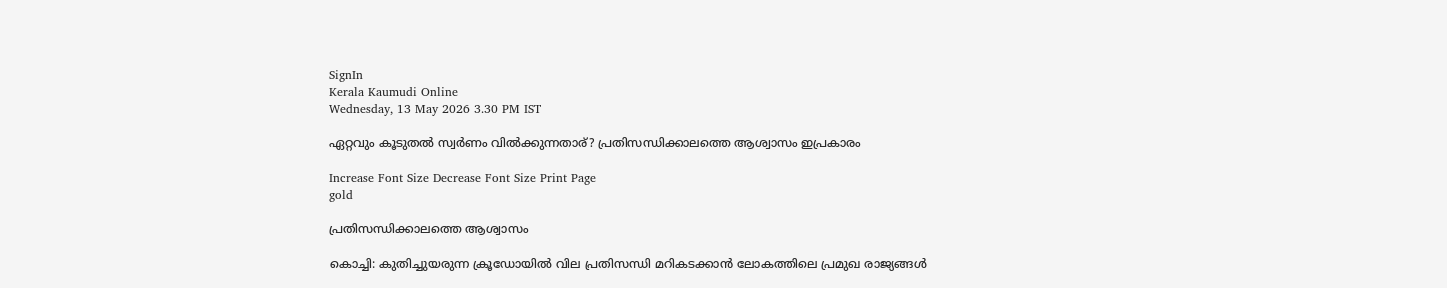SignIn
Kerala Kaumudi Online
Wednesday, 13 May 2026 3.30 PM IST

ഏറ്റവും കൂടുതല്‍ സ്വര്‍ണം വില്‍ക്കുന്നതാര്? പ്രതിസന്ധിക്കാലത്തെ ആശ്വാസം ഇപ്രകാരം

Increase Font Size Decrease Font Size Print Page
gold

പ്രതിസന്ധിക്കാലത്തെ ആശ്വാസം

കൊച്ചി: കുതിച്ചുയരുന്ന ക്രൂഡോയില്‍ വില പ്രതിസന്ധി മറികടക്കാന്‍ ലോകത്തിലെ പ്രമുഖ രാജ്യങ്ങള്‍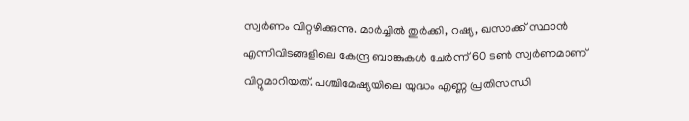സ്വര്‍ണം വിറ്റഴിക്കുന്നു. മാര്‍ച്ചില്‍ തുര്‍ക്കി, റഷ്യ, ഖസാക്ക് സ്ഥാന്‍ എന്നിവിടങ്ങളിലെ കേന്ദ്ര ബാങ്കുകള്‍ ചേര്‍ന്ന് 60 ടണ്‍ സ്വര്‍ണമാണ് വിറ്റുമാറിയത്. പശ്ചിമേഷ്യയിലെ യുദ്ധം എണ്ണ പ്രതിസന്ധി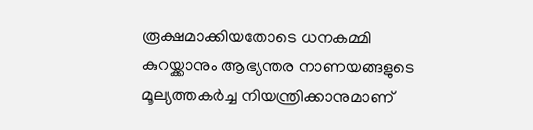രൂക്ഷമാക്കിയതോടെ ധനകമ്മി കുറയ്ക്കാനും ആഭ്യന്തര നാണയങ്ങളുടെ മൂല്യത്തകര്‍ച്ച നിയന്ത്രിക്കാനുമാണ്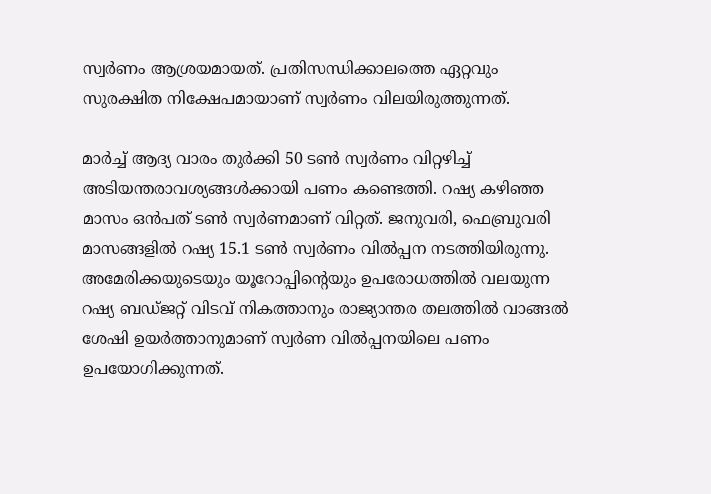സ്വര്‍ണം ആശ്രയമായത്. പ്രതിസന്ധിക്കാലത്തെ ഏറ്റവും സുരക്ഷിത നിക്ഷേപമായാണ് സ്വര്‍ണം വിലയിരുത്തുന്നത്.

മാര്‍ച്ച് ആദ്യ വാരം തുര്‍ക്കി 50 ടണ്‍ സ്വര്‍ണം വിറ്റഴിച്ച് അടിയന്തരാവശ്യങ്ങള്‍ക്കായി പണം കണ്ടെത്തി. റഷ്യ കഴിഞ്ഞ മാസം ഒന്‍പത് ടണ്‍ സ്വര്‍ണമാണ് വിറ്റത്. ജനുവരി, ഫെബ്രുവരി മാസങ്ങളില്‍ റഷ്യ 15.1 ടണ്‍ സ്വര്‍ണം വില്‍പ്പന നടത്തിയിരുന്നു. അമേരിക്കയുടെയും യൂറോപ്പിന്റെയും ഉപരോധത്തില്‍ വലയുന്ന റഷ്യ ബഡ്ജറ്റ് വിടവ് നികത്താനും രാജ്യാന്തര തലത്തില്‍ വാങ്ങല്‍ ശേഷി ഉയര്‍ത്താനുമാണ് സ്വര്‍ണ വില്‍പ്പനയിലെ പണം ഉപയോഗിക്കുന്നത്.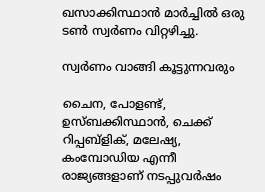ഖസാക്കിസ്ഥാന്‍ മാര്‍ച്ചില്‍ ഒരു ടണ്‍ സ്വര്‍ണം വിറ്റഴിച്ചു.

സ്വര്‍ണം വാങ്ങി കൂട്ടുന്നവരും

ചൈന, പോളണ്ട്, ഉസ്ബക്കിസ്ഥാന്‍, ചെക്ക് റിപ്പബ്‌ളിക്, മലേഷ്യ, കംമ്പോഡിയ എന്നീ രാജ്യങ്ങളാണ് നടപ്പുവര്‍ഷം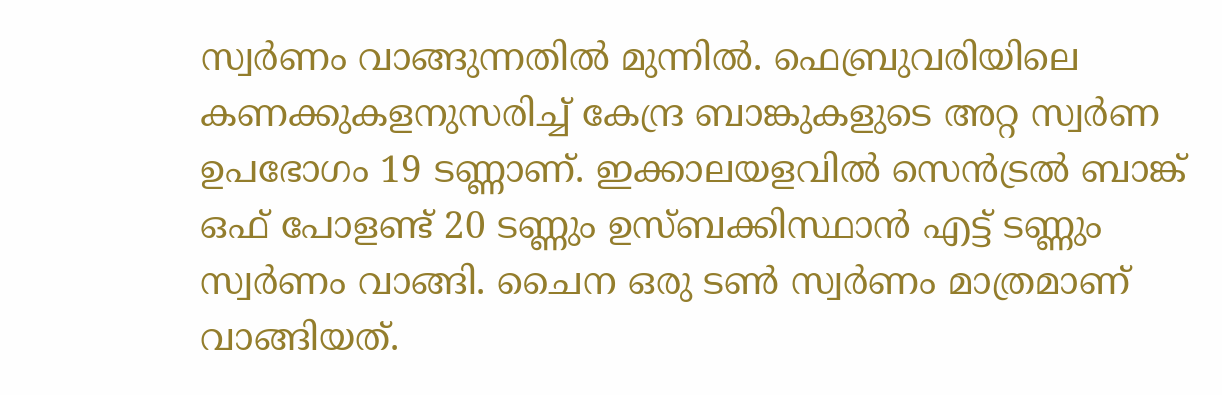സ്വര്‍ണം വാങ്ങുന്നതില്‍ മുന്നില്‍. ഫെബ്രുവരിയിലെ കണക്കുകളനുസരിച്ച് കേന്ദ്ര ബാങ്കുകളുടെ അറ്റ സ്വര്‍ണ ഉപഭോഗം 19 ടണ്ണാണ്. ഇക്കാലയളവില്‍ സെന്‍ട്രല്‍ ബാങ്ക് ഒഫ് പോളണ്ട് 20 ടണ്ണും ഉസ്ബക്കിസ്ഥാന്‍ എട്ട് ടണ്ണും സ്വര്‍ണം വാങ്ങി. ചൈന ഒരു ടണ്‍ സ്വര്‍ണം മാത്രമാണ് വാങ്ങിയത്.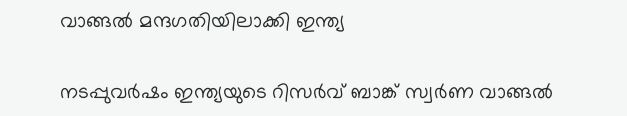വാങ്ങല്‍ മന്ദഗതിയിലാക്കി ഇന്ത്യ

നടപ്പുവര്‍ഷം ഇന്ത്യയുടെ റിസര്‍വ് ബാങ്ക് സ്വര്‍ണ വാങ്ങല്‍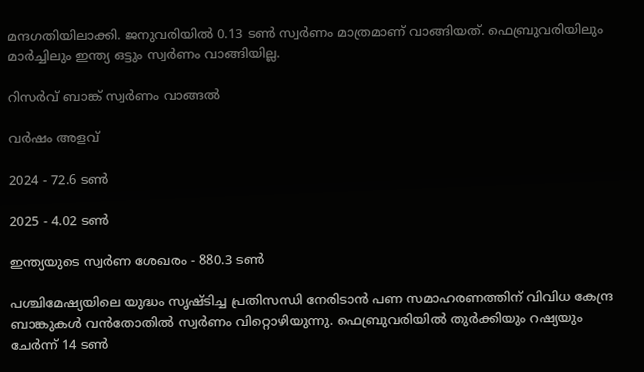മന്ദഗതിയിലാക്കി. ജനുവരിയില്‍ 0.13 ടണ്‍ സ്വര്‍ണം മാത്രമാണ് വാങ്ങിയത്. ഫെബ്രുവരിയിലും മാര്‍ച്ചിലും ഇന്ത്യ ഒട്ടും സ്വര്‍ണം വാങ്ങിയില്ല.

റിസര്‍വ് ബാങ്ക് സ്വര്‍ണം വാങ്ങല്‍

വര്‍ഷം അളവ്

2024 - 72.6 ടണ്‍

2025 - 4.02 ടണ്‍

ഇന്ത്യയുടെ സ്വര്‍ണ ശേഖരം - 880.3 ടണ്‍

പശ്ചിമേഷ്യയിലെ യുദ്ധം സൃഷ്ടിച്ച പ്രതിസന്ധി നേരിടാന്‍ പണ സമാഹരണത്തിന് വിവിധ കേന്ദ്ര ബാങ്കുകള്‍ വന്‍തോതില്‍ സ്വര്‍ണം വിറ്റൊഴിയുന്നു. ഫെബ്രുവരിയില്‍ തുര്‍ക്കിയും റഷ്യയും ചേര്‍ന്ന് 14 ടണ്‍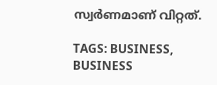സ്വര്‍ണമാണ് വിറ്റത്.

TAGS: BUSINESS, BUSINESS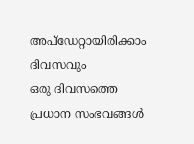അപ്ഡേറ്റായിരിക്കാം ദിവസവും
ഒരു ദിവസത്തെ പ്രധാന സംഭവങ്ങൾ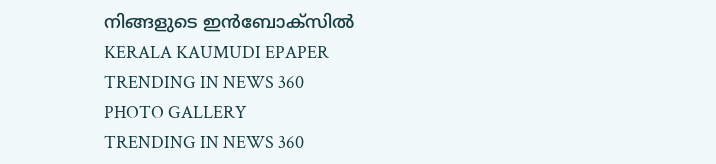നിങ്ങളുടെ ഇൻബോക്സിൽ
KERALA KAUMUDI EPAPER
TRENDING IN NEWS 360
PHOTO GALLERY
TRENDING IN NEWS 360